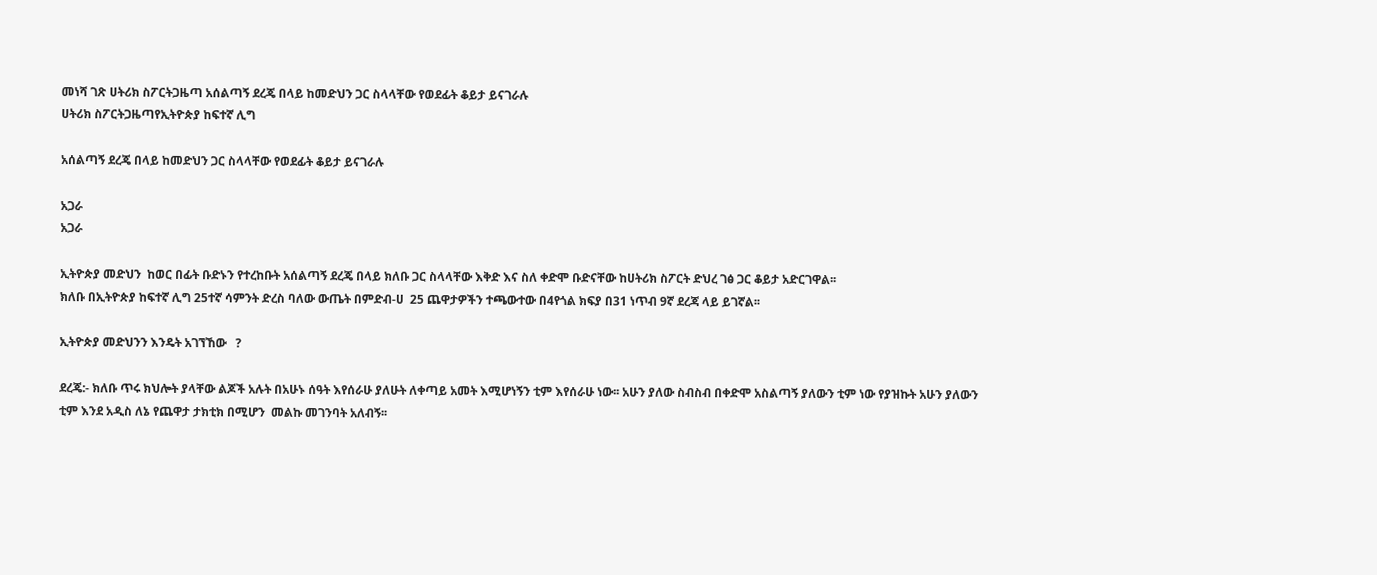መነሻ ገጽ ሀትሪክ ስፖርትጋዜጣ አሰልጣኝ ደረጄ በላይ ከመድህን ጋር ስላላቸው የወደፊት ቆይታ ይናገራሉ
ሀትሪክ ስፖርትጋዜጣየኢትዮጵያ ከፍተኛ ሊግ

አሰልጣኝ ደረጄ በላይ ከመድህን ጋር ስላላቸው የወደፊት ቆይታ ይናገራሉ

አጋራ
አጋራ

ኢትዮጵያ መድህን  ከወር በፊት ቡድኑን የተረከቡት አሰልጣኝ ደረጄ በላይ ክለቡ ጋር ስላላቸው እቅድ እና ስለ ቀድሞ ቡድናቸው ከሀትሪክ ስፖርት ድህረ ገፅ ጋር ቆይታ አድርገዋል፡፡
ክለቡ በኢትዮጵያ ከፍተኛ ሊግ 25ተኛ ሳምንት ድረስ ባለው ውጤት በምድብ-ሀ  25 ጨዋታዎችን ተጫውተው በ4የጎል ክፍያ በ31 ነጥብ 9ኛ ደረጃ ላይ ይገኛል፡፡

ኢትዮጵያ መድህንን እንዴት አገኘኸው   ?

ደረጄ:- ክለቡ ጥሩ ክህሎት ያላቸው ልጆች አሉት በአሁኑ ሰዓት እየሰራሁ ያለሁት ለቀጣይ አመት እሚሆነኝን ቲም እየሰራሁ ነው፡፡ አሁን ያለው ስብስብ በቀድሞ አስልጣኝ ያለውን ቲም ነው የያዝኩት አሁን ያለውን ቲም እንደ አዲስ ለኔ የጨዋታ ታክቲክ በሚሆን  መልኩ መገንባት አለብኝ፡፡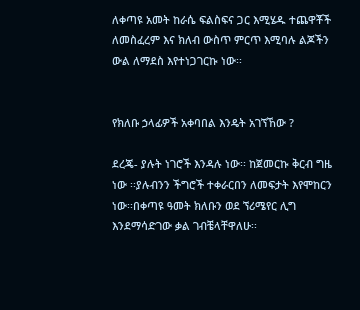ለቀጣዩ አመት ከራሴ ፍልስፍና ጋር እሚሄዱ ተጨዋቾች ለመስፈረም እና ክለብ ውስጥ ምርጥ እሚባሉ ልጆችን ውል ለማደስ እየተነጋገርኩ ነው፡፡


የክለቡ ኃላፊዎች አቀባበል እንዴት አገኘኸው ?

ደረጄ- ያሉት ነገሮች እንዳሉ ነው፡፡ ከጀመርኩ ቅርብ ግዜ ነው ፡፡ያሉብንን ችግሮች ተቀራርበን ለመፍታት እየሞከርን ነው፡፡በቀጣዩ ዓመት ክለቡን ወደ ኘሪሜየር ሊግ እንደማሳድገው ቃል ገብቼላቸዋለሁ፡፡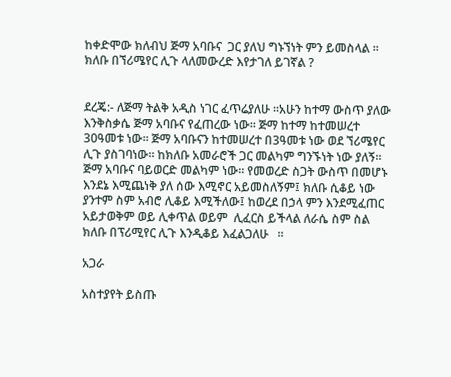ከቀድሞው ክለብህ ጅማ አባቡና  ጋር ያለህ ግኑኘነት ምን ይመስላል ፡፡ ክለቡ በኘሪሜየር ሊጉ ላለመውረድ እየታገለ ይገኛል ?


ደረጄ:- ለጅማ ትልቅ አዲስ ነገር ፈጥሬያለሁ ፡፡አሁን ከተማ ውስጥ ያለው እንቅስቃሴ ጅማ አባቡና የፈጠረው ነው፡፡ ጅማ ከተማ ከተመሠረተ 30ዓመቱ ነው፡፡ ጅማ አባቡናን ከተመሠረተ በ3ዓመቱ ነው ወደ ኘሪሜየር ሊጉ ያስገባነው፡፡ ከክለቡ አመራሮች ጋር መልካም ግንኙነት ነው ያለኝ፡፡ ጅማ አባቡና ባይወርድ መልካም ነው፡፡ የመወረድ ስጋት ውስጥ በመሆኑ እንደኔ እሚጨነቅ ያለ ሰው እሚኖር አይመስለኝም፤ ክለቡ ሲቆይ ነው ያንተም ስም አብሮ ሊቆይ እሚችለው፤ ከወረደ በኃላ ምን እንደሚፈጠር አይታወቅም ወይ ሊቀጥል ወይም  ሊፈርስ ይችላል ለራሴ ስም ስል ክለቡ በፕሪሚየር ሊጉ እንዲቆይ እፈልጋለሁ   ፡፡

አጋራ

አስተያየት ይስጡ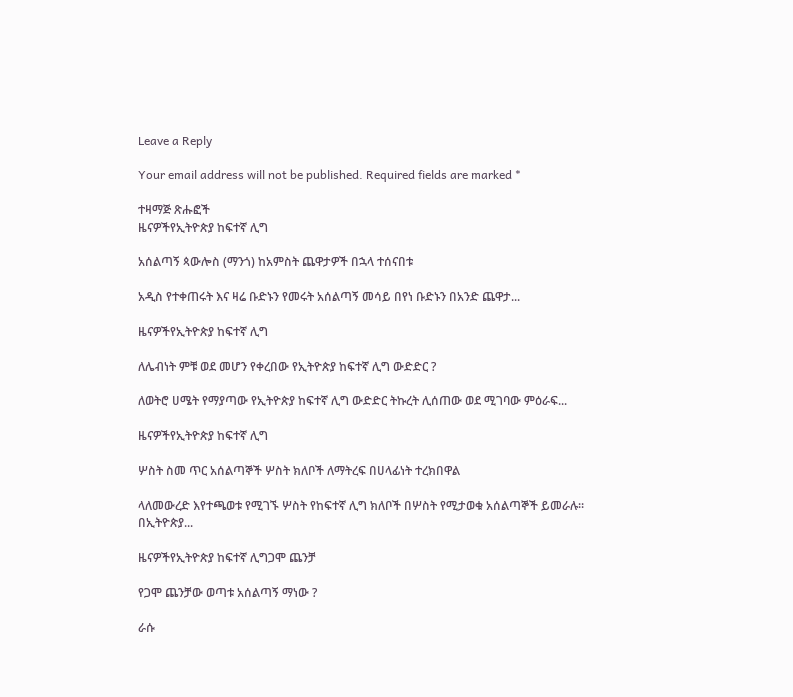Leave a Reply

Your email address will not be published. Required fields are marked *

ተዛማጅ ጽሑፎች
ዜናዎችየኢትዮጵያ ከፍተኛ ሊግ

አሰልጣኝ ጳውሎስ (ማንጎ) ከአምስት ጨዋታዎች በኋላ ተሰናበቱ

አዲስ የተቀጠሩት እና ዛሬ ቡድኑን የመሩት አሰልጣኝ መሳይ በየነ ቡድኑን በአንድ ጨዋታ...

ዜናዎችየኢትዮጵያ ከፍተኛ ሊግ

ለሌብነት ምቹ ወደ መሆን የቀረበው የኢትዮጵያ ከፍተኛ ሊግ ውድድር ?

ለወትሮ ሀሜት የማያጣው የኢትዮጵያ ከፍተኛ ሊግ ውድድር ትኩረት ሊሰጠው ወደ ሚገባው ምዕራፍ...

ዜናዎችየኢትዮጵያ ከፍተኛ ሊግ

ሦስት ስመ ጥር አሰልጣኞች ሦስት ክለቦች ለማትረፍ በሀላፊነት ተረክበዋል

ላለመውረድ እየተጫወቱ የሚገኙ ሦስት የከፍተኛ ሊግ ክለቦች በሦስት የሚታወቁ አሰልጣኞች ይመራሉ። በኢትዮጵያ...

ዜናዎችየኢትዮጵያ ከፍተኛ ሊግጋሞ ጨንቻ

የጋሞ ጨንቻው ወጣቱ አሰልጣኝ ማነው ?

ራሱ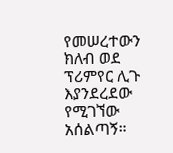የመሠረተውን ክለብ ወደ ፕሪምየር ሊጉ እያንደረደው የሚገኘው አሰልጣኝ።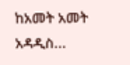ከአመት አመት አዳዲስ...